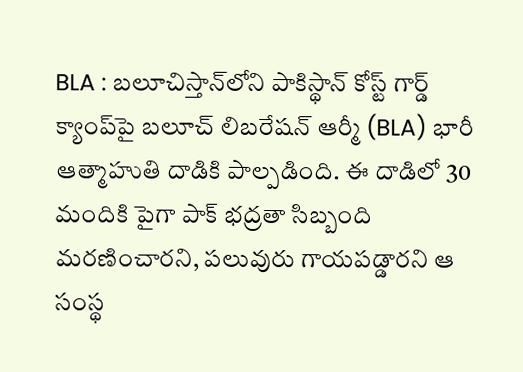BLA : బలూచిస్తాన్‌లోని పాకిస్థాన్ కోస్ట్ గార్డ్ క్యాంప్‌పై బలూచ్ లిబరేషన్ ఆర్మీ (BLA) భారీ ఆత్మాహుతి దాడికి పాల్పడింది. ఈ దాడిలో 30 మందికి పైగా పాక్ భద్రతా సిబ్బంది మరణించారని, పలువురు గాయపడ్డారని ఆ సంస్థ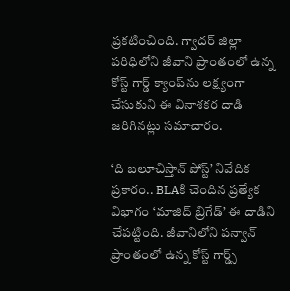ప్రకటించింది. గ్వాదర్ జిల్లా పరిధిలోని జీవాని ప్రాంతంలో ఉన్న కోస్ట్ గార్డ్ క్యాంప్‌ను లక్ష్యంగా చేసుకుని ఈ వినాశకర దాడి జరిగినట్లు సమాచారం.

‘ది బలూచిస్తాన్ పోస్ట్’ నివేదిక ప్రకారం.. BLAకి చెందిన ప్రత్యేక విభాగం ‘మాజిద్ బ్రిగేడ్’ ఈ దాడిని చేపట్టింది. జీవానిలోని పన్వాన్ ప్రాంతంలో ఉన్న కోస్ట్ గార్డ్స్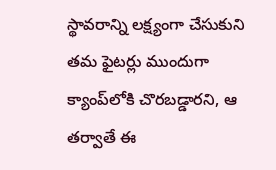స్థావరాన్ని లక్ష్యంగా చేసుకుని తమ ఫైటర్లు ముందుగా క్యాంప్‌లోకి చొరబడ్డారని, ఆ తర్వాతే ఈ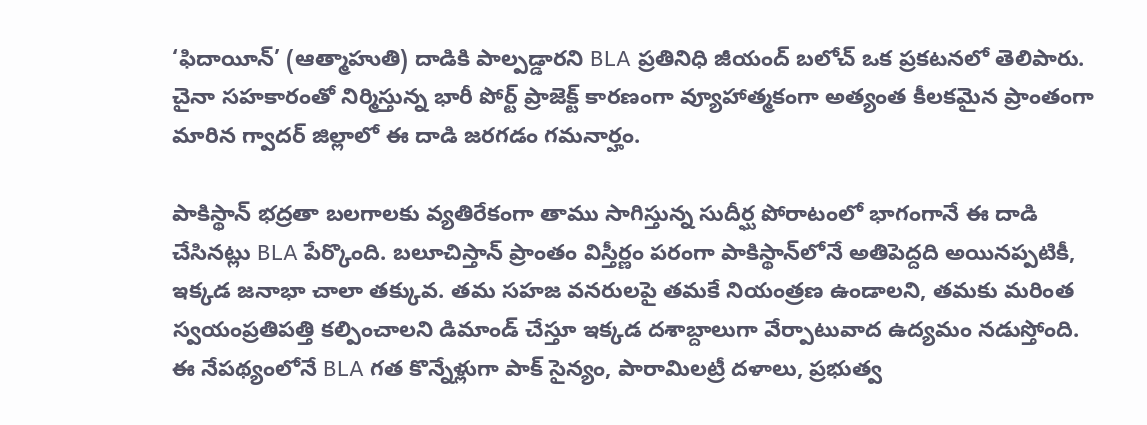‘ఫిదాయీన్’ (ఆత్మాహుతి) దాడికి పాల్పడ్డారని BLA ప్రతినిధి జీయంద్ బలోచ్ ఒక ప్రకటనలో తెలిపారు. చైనా సహకారంతో నిర్మిస్తున్న భారీ పోర్ట్ ప్రాజెక్ట్ కారణంగా వ్యూహాత్మకంగా అత్యంత కీలకమైన ప్రాంతంగా మారిన గ్వాదర్ జిల్లాలో ఈ దాడి జరగడం గమనార్హం.

పాకిస్థాన్ భద్రతా బలగాలకు వ్యతిరేకంగా తాము సాగిస్తున్న సుదీర్ఘ పోరాటంలో భాగంగానే ఈ దాడి చేసినట్లు BLA పేర్కొంది. బలూచిస్తాన్ ప్రాంతం విస్తీర్ణం పరంగా పాకిస్థాన్‌లోనే అతిపెద్దది అయినప్పటికీ, ఇక్కడ జనాభా చాలా తక్కువ. తమ సహజ వనరులపై తమకే నియంత్రణ ఉండాలని, తమకు మరింత స్వయంప్రతిపత్తి కల్పించాలని డిమాండ్ చేస్తూ ఇక్కడ దశాబ్దాలుగా వేర్పాటువాద ఉద్యమం నడుస్తోంది. ఈ నేపథ్యంలోనే BLA గత కొన్నేళ్లుగా పాక్ సైన్యం, పారామిలట్రీ దళాలు, ప్రభుత్వ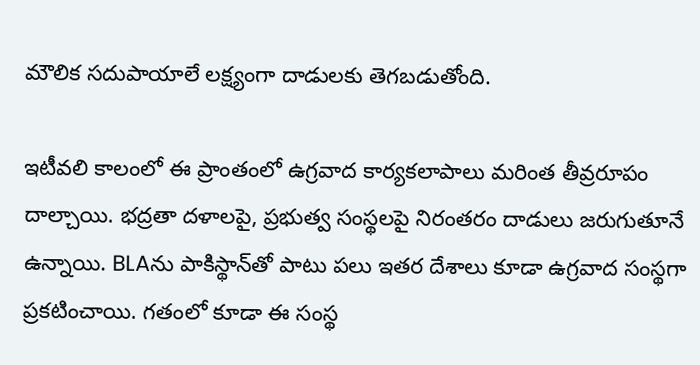మౌలిక సదుపాయాలే లక్ష్యంగా దాడులకు తెగబడుతోంది.

ఇటీవలి కాలంలో ఈ ప్రాంతంలో ఉగ్రవాద కార్యకలాపాలు మరింత తీవ్రరూపం దాల్చాయి. భద్రతా దళాలపై, ప్రభుత్వ సంస్థలపై నిరంతరం దాడులు జరుగుతూనే ఉన్నాయి. BLAను పాకిస్థాన్‌తో పాటు పలు ఇతర దేశాలు కూడా ఉగ్రవాద సంస్థగా ప్రకటించాయి. గతంలో కూడా ఈ సంస్థ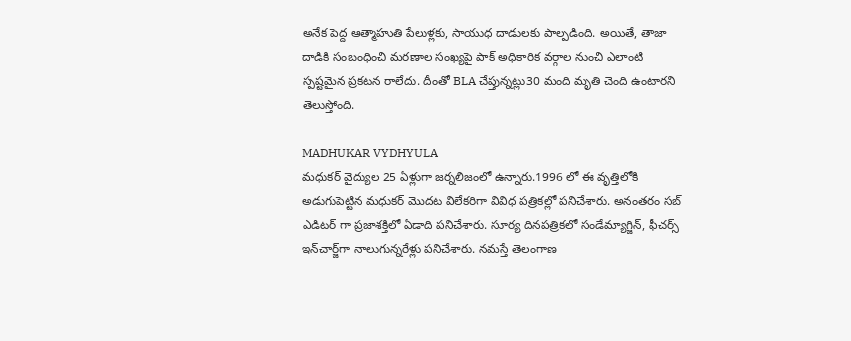అనేక పెద్ద ఆత్మాహుతి పేలుళ్లకు, సాయుధ దాడులకు పాల్పడింది. అయితే, తాజా దాడికి సంబంధించి మరణాల సంఖ్యపై పాక్ అధికారిక వర్గాల నుంచి ఎలాంటి స్పష్టమైన ప్రకటన రాలేదు. దీంతో BLA చేప్తున్నట్లు30 మంది మృతి చెంది ఉంటారని తెలుస్తోంది.

MADHUKAR VYDHYULA
మధుకర్‌ వైద్యుల 25 ఏళ్లుగా జర్నలిజంలో ఉన్నారు.1996 లో ఈ వృత్తిలోకి అడుగుపెట్టిన మధుకర్‌ మొదట విలేకరిగా వివిధ పత్రికల్లో పనిచేశారు. అనంతరం సబ్‌ ఎడిటర్‌ గా ప్రజాశక్తిలో ఏడాది పనిచేశారు. సూర్య దినపత్రికలో సండేమ్యాగ్జిన్‌, ఫీచర్స్‌ ఇన్‌చార్జ్‌గా నాలుగున్నరేళ్లు పనిచేశారు. నమస్తే తెలంగాణ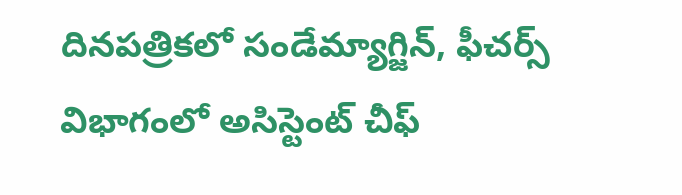దినపత్రికలో సండేమ్యాగ్జిన్‌, ఫీచర్స్‌ విభాగంలో అసిస్టెంట్‌ చీఫ్‌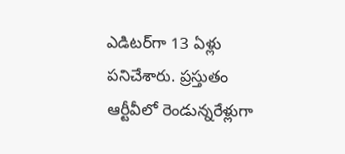ఎడిటర్‌గా 13 ఏళ్లు పనిచేశారు. ప్రస్తుతం ఆర్టీవీలో రెండున్నరేళ్లుగా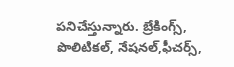పనిచేస్తున్నారు. బ్రేకింగ్స్, పొలిటికల్, నేషనల్,ఫీచర్స్‌,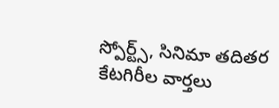స్పోర్ట్స్, సినిమా తదితర కేటగిరీల వార్తలు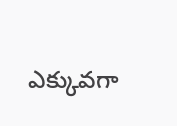ఎక్కువగా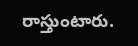రాస్తుంటారు.